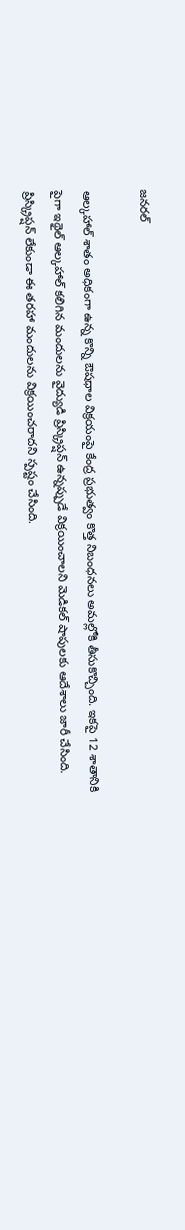జనరల్

ఆల్కహాల్ శాతం అధికంగా ఉన్న కొన్ని ఔషధాల విక్రయంపై కేంద్ర ప్రభుత్వం కొత్త నిబంధనలు అమల్లోకి తీసుకొచ్చింది. ఇకపై 12 శాతానికి పైగా ఇథైల్ ఆల్కహాల్ కలిగిన మందులను వైద్యుడి ప్రిస్క్రిప్షన్ ఉన్నప్పుడే విక్రయించాలని మెడికల్ షాపులకు ఆదేశాలు జారీ చేసింది. ప్రిస్క్రిప్షన్ లేకుండా ఈ తరహా మందులను విక్రయించరాదని స్పష్టం చేసింది.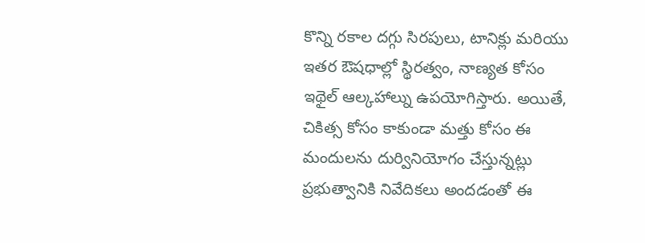కొన్ని రకాల దగ్గు సిరపులు, టానిక్లు మరియు ఇతర ఔషధాల్లో స్థిరత్వం, నాణ్యత కోసం ఇథైల్ ఆల్కహాల్ను ఉపయోగిస్తారు. అయితే, చికిత్స కోసం కాకుండా మత్తు కోసం ఈ మందులను దుర్వినియోగం చేస్తున్నట్లు ప్రభుత్వానికి నివేదికలు అందడంతో ఈ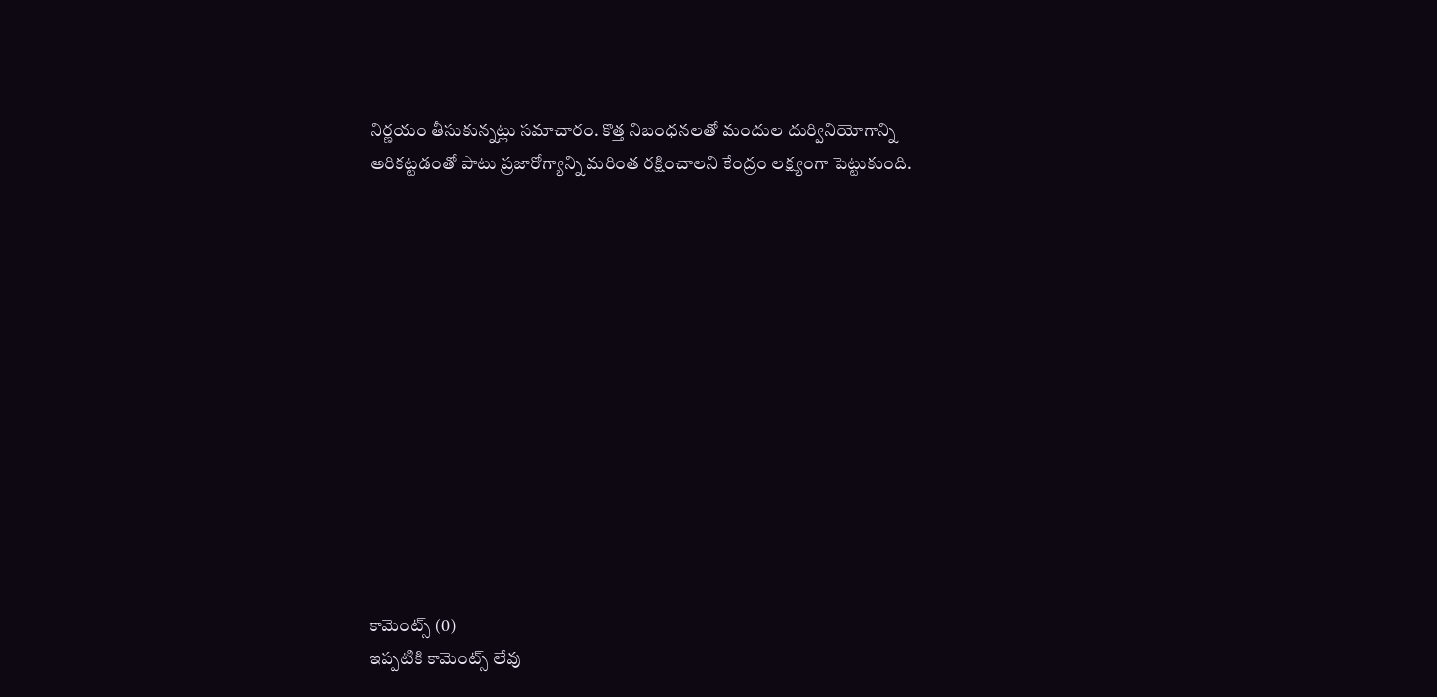నిర్ణయం తీసుకున్నట్లు సమాచారం. కొత్త నిబంధనలతో మందుల దుర్వినియోగాన్ని అరికట్టడంతో పాటు ప్రజారోగ్యాన్ని మరింత రక్షించాలని కేంద్రం లక్ష్యంగా పెట్టుకుంది.













కామెంట్స్ (0)
ఇప్పటికి కామెంట్స్ లేవు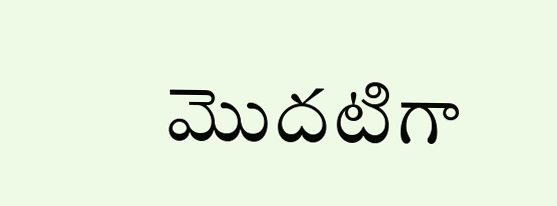మొదటిగా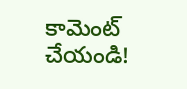కామెంట్ చేయండి!